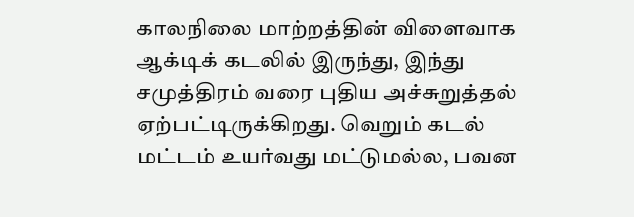காலநிலை மாற்றத்தின் விளைவாக ஆக்டிக் கடலில் இருந்து, இந்து சமுத்திரம் வரை புதிய அச்சுறுத்தல் ஏற்பட்டிருக்கிறது. வெறும் கடல் மட்டம் உயர்வது மட்டுமல்ல, பவன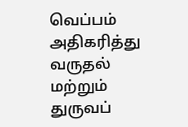வெப்பம் அதிகரித்து வருதல் மற்றும் துருவப்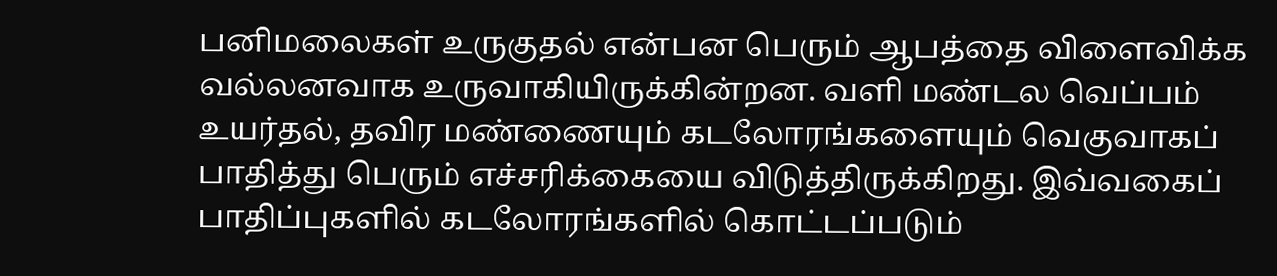பனிமலைகள் உருகுதல் என்பன பெரும் ஆபத்தை விளைவிக்க வல்லனவாக உருவாகியிருக்கின்றன. வளி மண்டல வெப்பம் உயர்தல், தவிர மண்ணையும் கடலோரங்களையும் வெகுவாகப் பாதித்து பெரும் எச்சரிக்கையை விடுத்திருக்கிறது. இவ்வகைப் பாதிப்புகளில் கடலோரங்களில் கொட்டப்படும்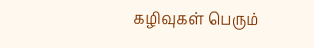கழிவுகள் பெரும்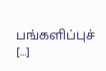பங்களிப்புச் […]